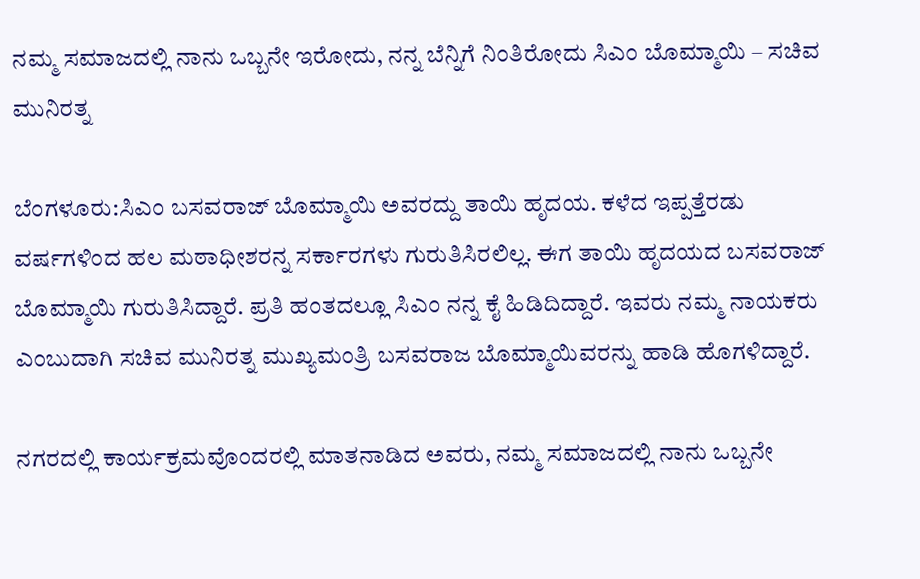ನಮ್ಮ ಸಮಾಜದಲ್ಲಿ ನಾನು ಒಬ್ಬನೇ ಇರೋದು, ನನ್ನ ಬೆನ್ನಿಗೆ ನಿಂತಿರೋದು ಸಿಎಂ ಬೊಮ್ಮಾಯಿ – ಸಚಿವ ಮುನಿರತ್ನ

ಬೆಂಗಳೂರು:ಸಿಎಂ ಬಸವರಾಜ್ ಬೊಮ್ಮಾಯಿ ಅವರದ್ದು ತಾಯಿ ಹೃದಯ. ಕಳೆದ ಇಪ್ಪತ್ತೆರಡು ವರ್ಷಗಳಿಂದ ಹಲ‌ ಮಠಾಧೀಶರನ್ನ ಸರ್ಕಾರಗಳು ಗುರುತಿಸಿರಲಿಲ್ಲ. ಈಗ ತಾಯಿ ಹೃದಯದ ಬಸವರಾಜ್ ಬೊಮ್ಮಾಯಿ ಗುರುತಿಸಿದ್ದಾರೆ. ಪ್ರತಿ ಹಂತದಲ್ಲೂ ಸಿಎಂ ನನ್ನ ಕೈ ಹಿಡಿದಿದ್ದಾರೆ. ಇವರು ನಮ್ಮ ನಾಯಕರು ಎಂಬುದಾಗಿ ಸಚಿವ ಮುನಿರತ್ನ ಮುಖ್ಯಮಂತ್ರಿ ಬಸವರಾಜ ಬೊಮ್ಮಾಯಿವರನ್ನು ಹಾಡಿ ಹೊಗಳಿದ್ದಾರೆ.

ನಗರದಲ್ಲಿ ಕಾರ್ಯಕ್ರಮವೊಂದರಲ್ಲಿ ಮಾತನಾಡಿದ ಅವರು, ನಮ್ಮ ಸಮಾಜದಲ್ಲಿ ನಾನು ಒಬ್ಬನೇ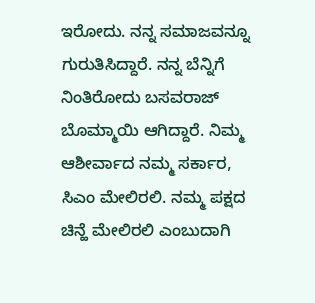ಇರೋದು. ನನ್ನ ಸಮಾಜವನ್ನೂ ಗುರುತಿಸಿದ್ದಾರೆ. ನನ್ನ ಬೆನ್ನಿಗೆ ನಿಂತಿರೋದು ಬಸವರಾಜ್ ಬೊಮ್ಮಾಯಿ ಆಗಿದ್ದಾರೆ. ನಿಮ್ಮ ಆಶೀರ್ವಾದ ನಮ್ಮ ಸರ್ಕಾರ, ಸಿಎಂ ಮೇಲಿರಲಿ. ನಮ್ಮ ಪಕ್ಷದ ಚಿನ್ಹೆ ಮೇಲಿರಲಿ ಎಂಬುದಾಗಿ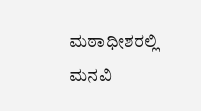ಮಠಾಧೀಶರಲ್ಲಿ ಮನವಿ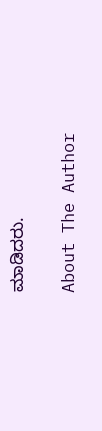ಮಾಡಿದರು.

About The Author